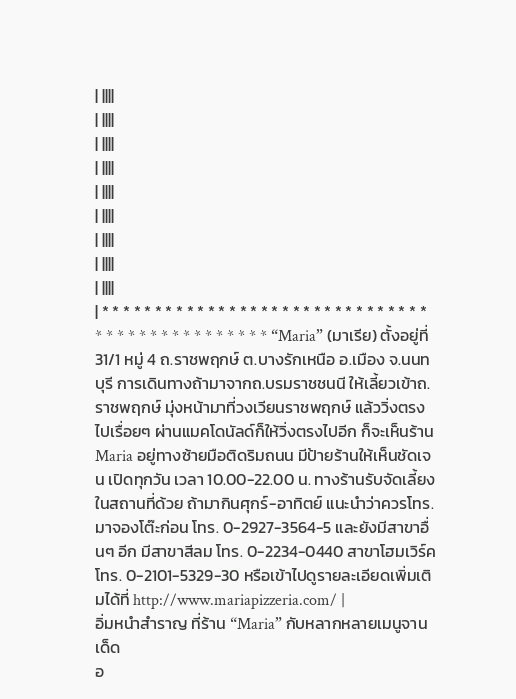| ||||
| ||||
| ||||
| ||||
| ||||
| ||||
| ||||
| ||||
| ||||
| * * * * * * * * * * * * * * * * * * * * * * * * * * * * * * * * * * * * * * * * * * * * * * * “Maria” (มาเรีย) ตั้งอยู่ที่ 31/1 หมู่ 4 ถ.ราชพฤกษ์ ต.บางรักเหนือ อ.เมือง จ.นนทบุรี การเดินทางถ้ามาจากถ.บรมราชชนนี ให้เลี้ยวเข้าถ.ราชพฤกษ์ มุ่งหน้ามาที่วงเวียนราชพฤกษ์ แล้ววิ่งตรงไปเรื่อยๆ ผ่านแมคโดนัลด์ก็ให้วิ่งตรงไปอีก ก็จะเห็นร้านMaria อยู่ทางซ้ายมือติดริมถนน มีป้ายร้านให้เห็นชัดเจน เปิดทุกวัน เวลา 10.00-22.00 น. ทางร้านรับจัดเลี้ยงในสถานที่ด้วย ถ้ามากินศุกร์-อาทิตย์ แนะนำว่าควรโทร.มาจองโต๊ะก่อน โทร. 0-2927-3564-5 และยังมีสาขาอื่นๆ อีก มีสาขาสีลม โทร. 0-2234-0440 สาขาโฮมเวิร์ค โทร. 0-2101-5329-30 หรือเข้าไปดูรายละเอียดเพิ่มเติมได้ที่ http://www.mariapizzeria.com/ |
อิ่มหนำสำราญ ที่ร้าน “Maria” กับหลากหลายเมนูจานเด็ด
อ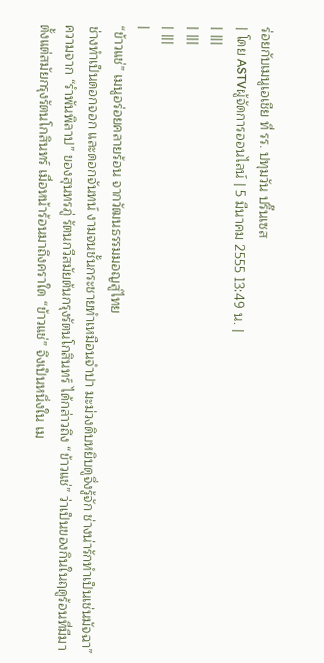ร่อยกับเมนูเอเชีย ที่ รร. ปทุมวัน ปริ๊นเซส
| โดย ASTVผู้จัดการออนไลน์ | 5 มีนาคม 2555 13:49 น. |
| |||
| |||
| |||
|
“ข้าวแช่” เมนูอร่อยคลายร้อน จากวัฒนธรรมมอญสู่ไทย
ช่างทำเป็นดอกจอก และดอกจันทน์ งามจนชั้นกระชายทำเหมือนจำปา มะม่วงดิบหยิบดูจึ่งรู้จัก ช่างน่ารักทำเป็นเช่นมัจฉา” ความจาก “รำพันพิลาป” ของสุนทรภู่ รัตนกวีสมัยต้นกรุงรัตนโกสินทร์ ได้กล่าวถึง “ข้าวแช่” ว่าเป็นของกินในฤดูร้อนที่มีมาตั้งแต่สมัยกรุงรัตนโกสินทร์ เมื่อหน้าร้อนมาถึงคราใด “ข้าวแช่” จึงเป็นหนึ่งใน เม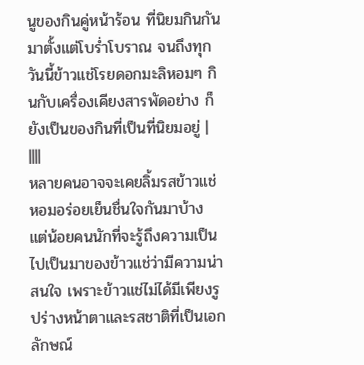นูของกินคู่หน้าร้อน ที่นิยมกินกันมาตั้งแต่โบร่ำโบราณ จนถึงทุกวันนี้ข้าวแช่โรยดอกมะลิหอมๆ กินกับเครื่องเคียงสารพัดอย่าง ก็ยังเป็นของกินที่เป็นที่นิยมอยู่ | ||||
หลายคนอาจจะเคยลิ้มรสข้าวแช่หอมอร่อยเย็นชื่นใจกันมาบ้าง แต่น้อยคนนักที่จะรู้ถึงความเป็นไปเป็นมาของข้าวแช่ว่ามีความน่าสนใจ เพราะข้าวแช่ไม่ได้มีเพียงรูปร่างหน้าตาและรสชาติที่เป็นเอกลักษณ์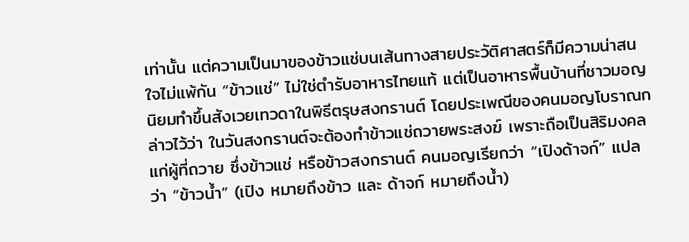เท่านั้น แต่ความเป็นมาของข้าวแช่บนเส้นทางสายประวัติศาสตร์ก็มีความน่าสนใจไม่แพ้กัน “ข้าวแช่” ไม่ใช่ตำรับอาหารไทยแท้ แต่เป็นอาหารพื้นบ้านที่ชาวมอญนิยมทำขึ้นสังเวยเทวดาในพิธีตรุษสงกรานต์ โดยประเพณีของคนมอญโบราณกล่าวไว้ว่า ในวันสงกรานต์จะต้องทำข้าวแช่ถวายพระสงฆ์ เพราะถือเป็นสิริมงคลแก่ผู้ที่ถวาย ซึ่งข้าวแช่ หรือข้าวสงกรานต์ คนมอญเรียกว่า “เปิงด้าจก์” แปลว่า “ข้าวน้ำ” (เปิง หมายถึงข้าว และ ด้าจก์ หมายถึงน้ำ)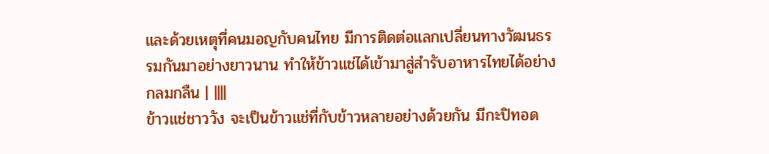และด้วยเหตุที่คนมอญกับคนไทย มีการติดต่อแลกเปลี่ยนทางวัฒนธรรมกันมาอย่างยาวนาน ทำให้ข้าวแช่ได้เข้ามาสู่สำรับอาหารไทยได้อย่างกลมกลืน | ||||
ข้าวแช่ชาววัง จะเป็นข้าวแช่ที่กับข้าวหลายอย่างด้วยกัน มีกะปิทอด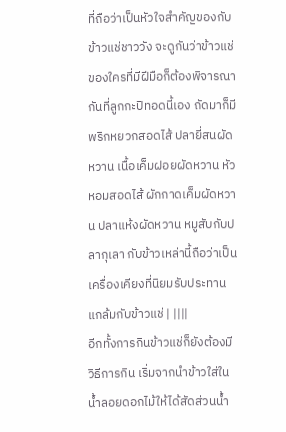ที่ถือว่าเป็นหัวใจสำคัญของกับข้าวแช่ชาววัง จะดูกันว่าข้าวแช่ของใครที่มีฝีมือก็ต้องพิจารณากันที่ลูกกะปิทอดนี้เอง ถัดมาก็มีพริกหยวกสอดไส้ ปลายี่สนผัดหวาน เนื้อเค็มฝอยผัดหวาน หัวหอมสอดไส้ ผักกาดเค็มผัดหวาน ปลาแห้งผัดหวาน หมูสับกับปลากุเลา กับข้าวเหล่านี้ถือว่าเป็นเครื่องเคียงที่นิยมรับประทานแกล้มกับข้าวแช่ | ||||
อีกทั้งการกินข้าวแช่ก็ยังต้องมีวิธีการกิน เริ่มจากนำข้าวใส่ในน้ำลอยดอกไม้ให้ได้สัดส่วนน้ำ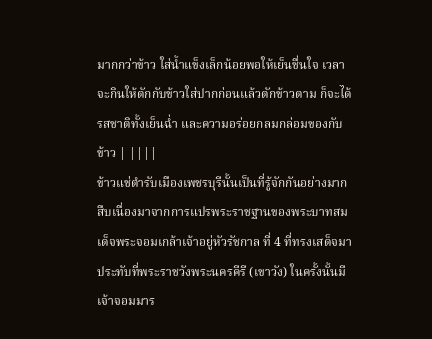มากกว่าข้าว ใส่น้ำแข็งเล็กน้อยพอให้เย็นชื่นใจ เวลาจะกินให้ตักกับข้าวใส่ปากก่อนแล้วตักข้าวตาม ก็จะได้รสชาติทั้งเย็นฉ่ำ และความอร่อยกลมกล่อมของกับข้าว | ||||
ข้าวแช่ตำรับเมืองเพชรบุรีนั้นเป็นที่รู้จักกันอย่างมาก สืบเนื่องมาจากการแปรพระราชฐานของพระบาทสมเด็จพระจอมเกล้าเจ้าอยู่หัวรัชกาล ที่ 4 ที่ทรงเสด็จมาประทับที่พระราชวังพระนครคีรี (เขาวัง) ในครั้งนั้นมีเจ้าจอมมาร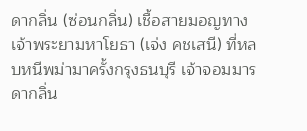ดากลิ่น (ซ่อนกลิ่น) เชื้อสายมอญทางเจ้าพระยามหาโยธา (เจ่ง คชเสนี) ที่หลบหนีพม่ามาครั้งกรุงธนบุรี เจ้าจอมมารดากลิ่น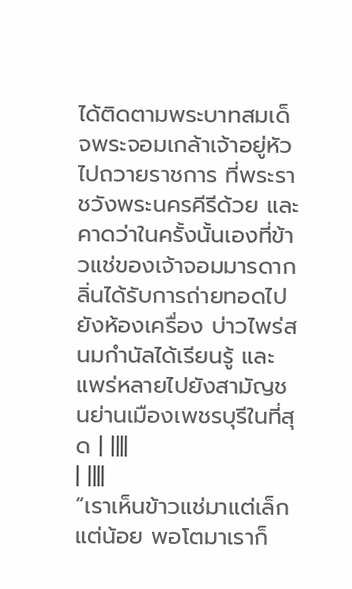ได้ติดตามพระบาทสมเด็จพระจอมเกล้าเจ้าอยู่หัวไปถวายราชการ ที่พระราชวังพระนครคีรีด้วย และคาดว่าในครั้งนั้นเองที่ข้าวแช่ของเจ้าจอมมารดากลิ่นได้รับการถ่ายทอดไป ยังห้องเครื่อง บ่าวไพร่สนมกำนัลได้เรียนรู้ และแพร่หลายไปยังสามัญชนย่านเมืองเพชรบุรีในที่สุด | ||||
| ||||
“เราเห็นข้าวแช่มาแต่เล็กแต่น้อย พอโตมาเราก็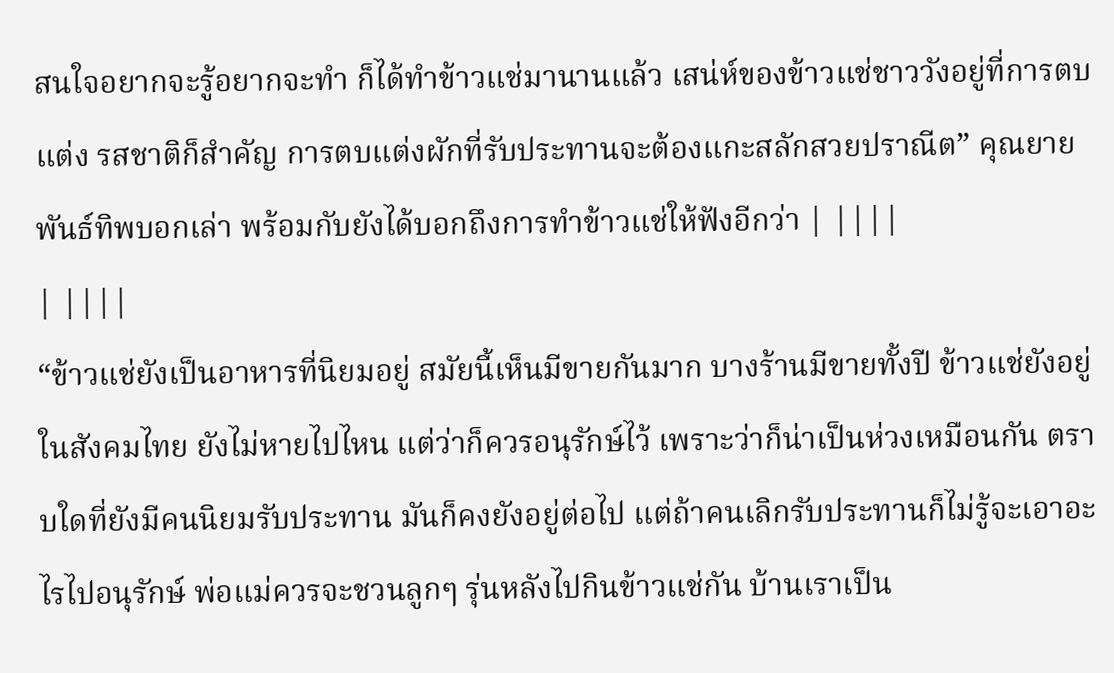สนใจอยากจะรู้อยากจะทำ ก็ได้ทำข้าวแช่มานานแล้ว เสน่ห์ของข้าวแช่ชาววังอยู่ที่การตบแต่ง รสชาติก็สำคัญ การตบแต่งผักที่รับประทานจะต้องแกะสลักสวยปราณีต” คุณยายพันธ์ทิพบอกเล่า พร้อมกับยังได้บอกถึงการทำข้าวแช่ให้ฟังอีกว่า | ||||
| ||||
“ข้าวแช่ยังเป็นอาหารที่นิยมอยู่ สมัยนี้เห็นมีขายกันมาก บางร้านมีขายทั้งปี ข้าวแช่ยังอยู่ในสังคมไทย ยังไม่หายไปไหน แต่ว่าก็ควรอนุรักษ์ไว้ เพราะว่าก็น่าเป็นห่วงเหมือนกัน ตราบใดที่ยังมีคนนิยมรับประทาน มันก็คงยังอยู่ต่อไป แต่ถ้าคนเลิกรับประทานก็ไม่รู้จะเอาอะไรไปอนุรักษ์ พ่อแม่ควรจะชวนลูกๆ รุ่นหลังไปกินข้าวแช่กัน บ้านเราเป็น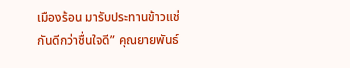เมืองร้อน มารับประทานข้าวแช่กันดีกว่าชื่นใจดี” คุณยายพันธ์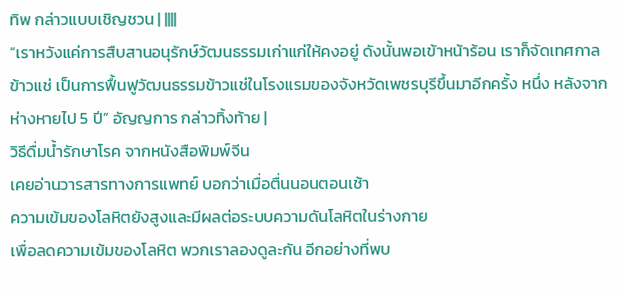ทิพ กล่าวแบบเชิญชวน | ||||
“เราหวังแค่การสืบสานอนุรักษ์วัฒนธรรมเก่าแก่ให้คงอยู่ ดังนั้นพอเข้าหน้าร้อน เราก็จัดเทศกาลข้าวแช่ เป็นการฟื้นฟูวัฒนธรรมข้าวแช่ในโรงแรมของจังหวัดเพชรบุรีขึ้นมาอีกครั้ง หนึ่ง หลังจากห่างหายไป 5 ปี” อัญญการ กล่าวทิ้งท้าย |
วิธีดื่มน้ำรักษาโรค จากหนังสือพิมพ์จีน
เคยอ่านวารสารทางการแพทย์ บอกว่าเมื่อตื่นนอนตอนเช้า
ความเข้มของโลหิตยังสูงและมีผลต่อระบบความดันโลหิตในร่างกาย
เพื่อลดความเข้มของโลหิต พวกเราลองดูละกัน อีกอย่างที่พบ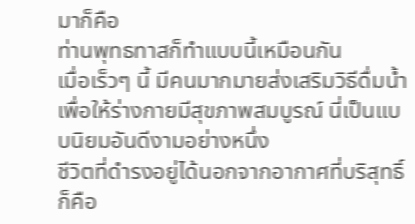มาก็คือ
ท่านพุทธทาสก็ทำแบบนี้เหมือนกัน
เมื่อเร็วๆ นี้ มีคนมากมายส่งเสริมวิธีดื่มน้ำ
เพื่อให้ร่างกายมีสุขภาพสมบูรณ์ นี่เป็นแบบนิยมอันดีงามอย่างหนึ่ง
ชีวิตที่ดำรงอยู่ได้นอกจากอากาศที่บริสุทธิ์ก็คือ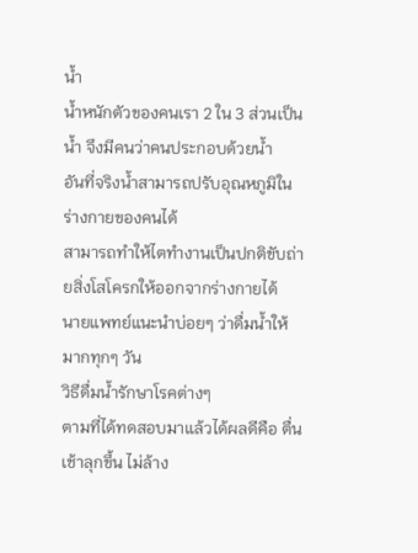น้ำ
น้ำหนักตัวของคนเรา 2 ใน 3 ส่วนเป็นน้ำ จึงมีคนว่าคนประกอบด้วยน้ำ
อันที่จริงน้ำสามารถปรับอุณหภูมิในร่างกายของคนได้
สามารถทำให้ไตทำงานเป็นปกติขับถ่ายสิ่งโสโครกให้ออกจากร่างกายได้
นายแพทย์แนะนำบ่อยๆ ว่าดื่มน้ำให้มากทุกๆ วัน
วิธีดื่มน้ำรักษาโรคต่างๆ
ตามที่ได้ทดสอบมาแล้วได้ผลดีคือ ตื่นเช้าลุกขึ้น ไม่ล้าง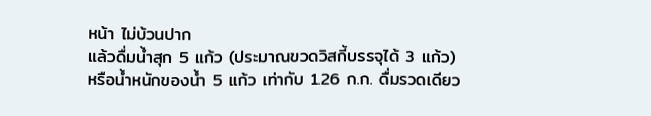หน้า ไม่บ้วนปาก
แล้วดื่มน้ำสุก 5 แก้ว (ประมาณขวดวิสกี้บรรจุได้ 3 แก้ว)
หรือน้ำหนักของน้ำ 5 แก้ว เท่ากับ 1.26 ก.ก. ดื่มรวดเดียว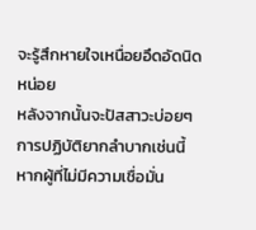จะรู้สึกหายใจเหนื่อยอึดอัดนิดหน่อย
หลังจากนั้นจะปัสสาวะบ่อยๆ การปฏิบัติยากลำบากเช่นนี้
หากผู้ที่ไม่มีความเชื่อมั่น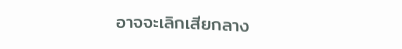อาจจะเลิกเสียกลาง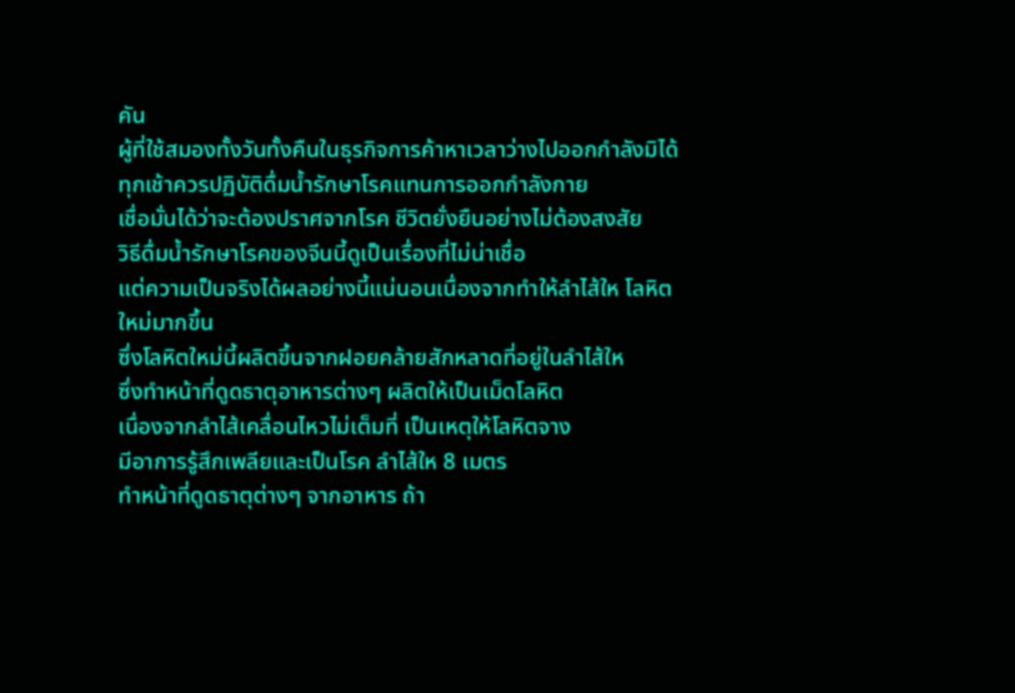คัน
ผู้ที่ใช้สมองทั้งวันทั้งคืนในธุรกิจการค้าหาเวลาว่างไปออกกำลังมิได้
ทุกเช้าควรปฏิบัติดื่มน้ำรักษาโรคแทนการออกกำลังกาย
เชื่อมั่นได้ว่าจะต้องปราศจากโรค ชีวิตยั่งยืนอย่างไม่ต้องสงสัย
วิธีดื่มน้ำรักษาโรคของจีนนี้ดูเป็นเรื่องที่ไม่น่าเชื่อ
แต่ความเป็นจริงได้ผลอย่างนี้แน่นอนเนื่องจากทำให้ลำไส้ให โลหิตใหม่มากขึ้น
ซึ่งโลหิตใหม่นี้ผลิตขึ้นจากฝอยคล้ายสักหลาดที่อยู่ในลำไส้ให
ซึ่งทำหน้าที่ดูดธาตุอาหารต่างๆ ผลิตให้เป็นเม็ดโลหิต
เนื่องจากลำไส้เคลื่อนไหวไม่เต็มที่ เป็นเหตุให้โลหิตจาง
มีอาการรู้สึกเพลียและเป็นโรค ลำไส้ให 8 เมตร
ทำหน้าที่ดูดธาตุต่างๆ จากอาหาร ถ้า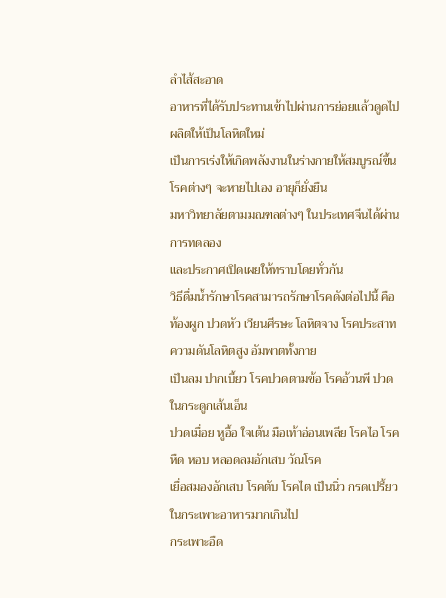ลำไส้สะอาด
อาหารที่ได้รับประทานเข้าไปผ่านการย่อยแล้วดูดไปผลิตให้เป็นโลหิตใหม่
เป็นการเร่งให้เกิดพลังงานในร่างกายให้สมบูรณ์ขึ้น โรคต่างๆ จะหายไปเอง อายุก็ยั่งยืน
มหาวิทยาลัยตามมณฑลต่างๆ ในประเทศจีนได้ผ่านการทดลอง
และประกาศเปิดเผยให้ทราบโดยทั่วกัน
วิธีดื่มน้ำรักษาโรคสามารถรักษาโรคดังต่อไปนี้ คือ
ท้องผูก ปวดหัว เวียนศีรษะ โลหิตจาง โรคประสาท ความดันโลหิตสูง อัมพาตทั้งกาย
เป็นลม ปากเบี้ยว โรคปวดตามข้อ โรคอ้วนพี ปวดในกระดูกเส้นเอ็น
ปวดเมื่อย หูอื้อ ใจเต้น มือเท้าอ่อนเพลีย โรคไอ โรคหืด หอบ หลอดลมอักเสบ วัณโรค
เยื่อสมองอักเสบ โรคตับ โรคไต เป็นนิ่ว กรดเปรี้ยวในกระเพาะอาหารมากเกินไป
กระเพาะอืด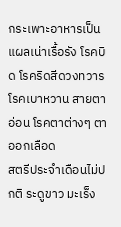กระเพาะอาหารเป็นแผลเน่าเรื้อรัง โรคบิด โรคริดสีดวงทวาร
โรคเบาหวาน สายตาอ่อน โรคตาต่างๆ ตาออกเลือด
สตรีประจำเดือนไม่ปกติ ระดูขาว มะเร็ง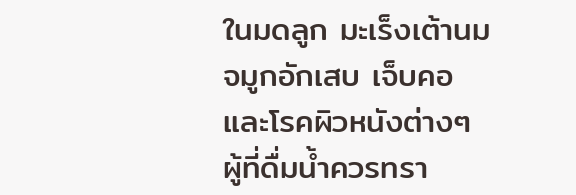ในมดลูก มะเร็งเต้านม จมูกอักเสบ เจ็บคอ และโรคผิวหนังต่างๆ
ผู้ที่ดื่มน้ำควรทรา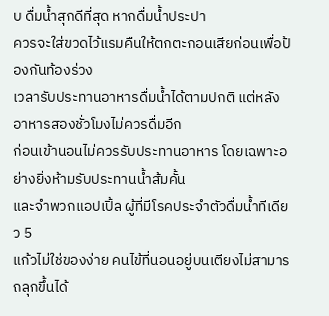บ ดื่มน้ำสุกดีที่สุด หากดื่มน้ำประปา
ควรจะใส่ขวดไว้แรมคืนให้ตกตะกอนเสียก่อนเพื่อป้องกันท้องร่วง
เวลารับประทานอาหารดื่มน้ำได้ตามปกติ แต่หลังอาหารสองชั่วโมงไม่ควรดื่มอีก
ก่อนเข้านอนไม่ควรรับประทานอาหาร โดยเฉพาะอย่างยิ่งห้ามรับประทานน้ำส้มคั้น
และจำพวกแอปเปิ้ล ผู้ที่มีโรคประจำตัวดื่มน้ำทีเดียว 5
แก้วไม่ใช่ของง่าย คนไข้ที่นอนอยู่บนเตียงไม่สามารถลุกขึ้นได้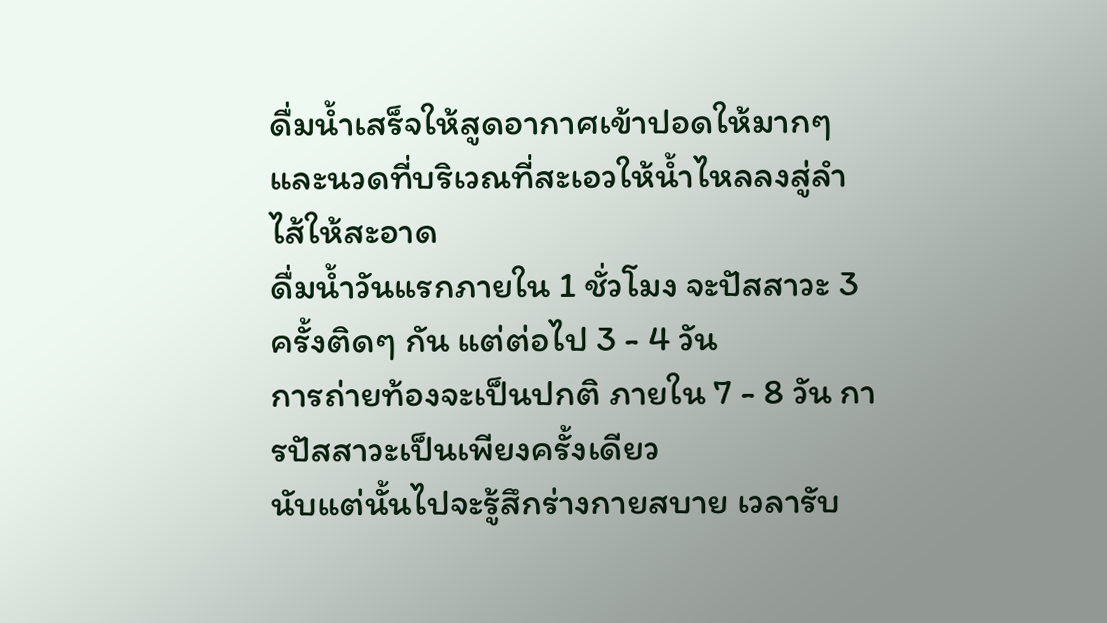ดื่มน้ำเสร็จให้สูดอากาศเข้าปอดให้มากๆ
และนวดที่บริเวณที่สะเอวให้น้ำไหลลงสู่ลำไส้ให้สะอาด
ดื่มน้ำวันแรกภายใน 1 ชั่วโมง จะปัสสาวะ 3 ครั้งติดๆ กัน แต่ต่อไป 3 - 4 วัน
การถ่ายท้องจะเป็นปกติ ภายใน 7 - 8 วัน การปัสสาวะเป็นเพียงครั้งเดียว
นับแต่นั้นไปจะรู้สึกร่างกายสบาย เวลารับ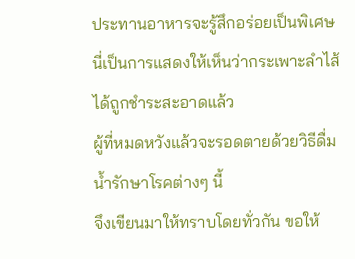ประทานอาหารจะรู้สึกอร่อยเป็นพิเศษ
นี่เป็นการแสดงให้เห็นว่ากระเพาะลำไส้ได้ถูกชำระสะอาดแล้ว
ผู้ที่หมดหวังแล้วจะรอดตายด้วยวิธีดื่มน้ำรักษาโรคต่างๆ นี้
จึงเขียนมาให้ทราบโดยทั่วกัน ขอให้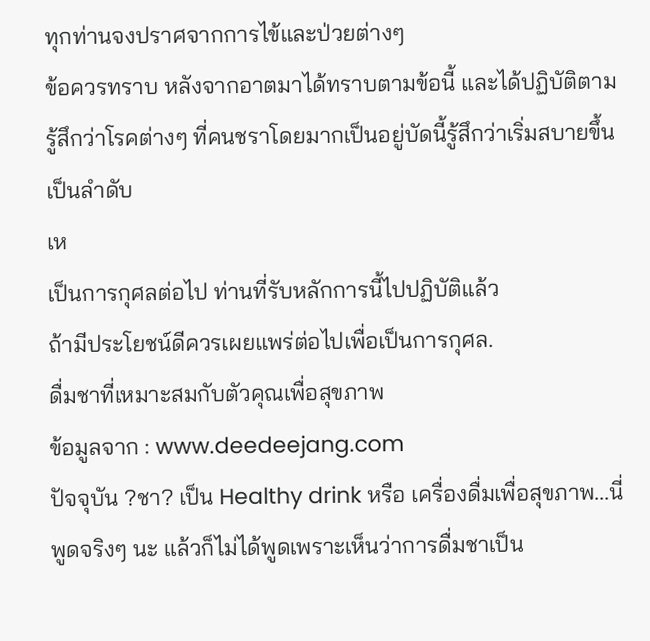ทุกท่านจงปราศจากการไข้และป่วยต่างๆ
ข้อควรทราบ หลังจากอาตมาได้ทราบตามข้อนี้ และได้ปฏิบัติตาม
รู้สึกว่าโรคต่างๆ ที่คนชราโดยมากเป็นอยู่บัดนี้รู้สึกว่าเริ่มสบายขึ้นเป็นลำดับ
เห
เป็นการกุศลต่อไป ท่านที่รับหลักการนี้ไปปฏิบัติแล้ว
ถ้ามีประโยชน์ดีควรเผยแพร่ต่อไปเพื่อเป็นการกุศล.
ดื่มชาที่เหมาะสมกับตัวคุณเพื่อสุขภาพ
ข้อมูลจาก : www.deedeejang.com
ปัจจุบัน ?ชา? เป็น Healthy drink หรือ เครื่องดื่มเพื่อสุขภาพ...นี่พูดจริงๆ นะ แล้วก็ไม่ได้พูดเพราะเห็นว่าการดื่มชาเป็น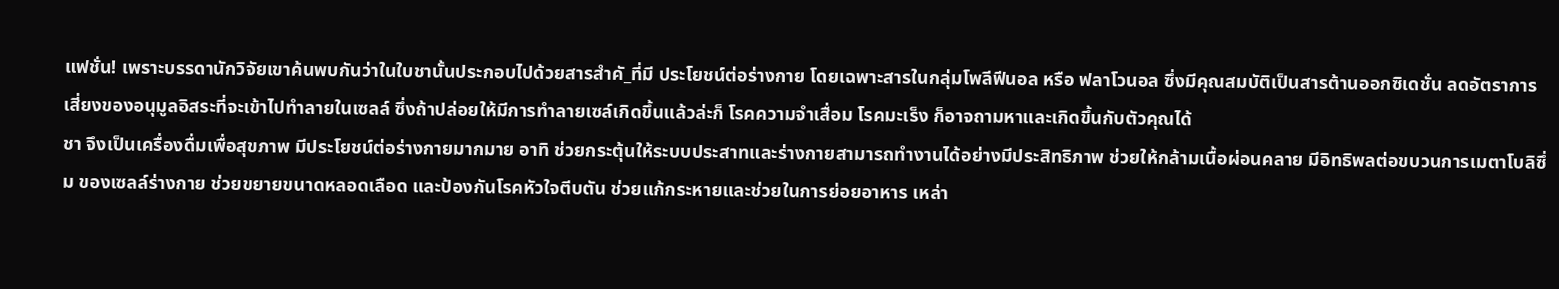แฟชั่น! เพราะบรรดานักวิจัยเขาค้นพบกันว่าในใบชานั้นประกอบไปด้วยสารสำคั_ที่มี ประโยชน์ต่อร่างกาย โดยเฉพาะสารในกลุ่มโพลีฟีนอล หรือ ฟลาโวนอล ซึ่งมีคุณสมบัติเป็นสารต้านออกซิเดชั่น ลดอัตราการเสี่ยงของอนุมูลอิสระที่จะเข้าไปทำลายในเซลล์ ซึ่งถ้าปล่อยให้มีการทำลายเซล์เกิดขึ้นแล้วล่ะก็ โรคความจำเสื่อม โรคมะเร็ง ก็อาจถามหาและเกิดขึ้นกับตัวคุณได้
ชา จึงเป็นเครื่องดื่มเพื่อสุขภาพ มีประโยชน์ต่อร่างกายมากมาย อาทิ ช่วยกระตุ้นให้ระบบประสาทและร่างกายสามารถทำงานได้อย่างมีประสิทธิภาพ ช่วยให้กล้ามเนื้อผ่อนคลาย มีอิทธิพลต่อขบวนการเมตาโบลิซึ่ม ของเซลล์ร่างกาย ช่วยขยายขนาดหลอดเลือด และป้องกันโรคหัวใจตีบตัน ช่วยแก้กระหายและช่วยในการย่อยอาหาร เหล่า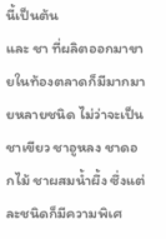นี้เป็นต้น
และ ชา ที่ผลิตออกมาขายในท้องตลาดก็มีมากมายหลายชนิด ไม่ว่าจะเป็น ชาเขียว ชาอูหลง ชาดอกไม้ ชาผสมน้ำผึ้ง ซึ่งแต่ละชนิดก็มีความพิเศ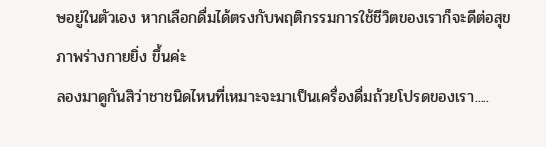ษอยู่ในตัวเอง หากเลือกดื่มได้ตรงกับพฤติกรรมการใช้ชีวิตของเราก็จะดีต่อสุขภาพร่างกายยิ่ง ขึ้นค่ะ
ลองมาดูกันสิว่าชาชนิดไหนที่เหมาะจะมาเป็นเครื่องดื่มถ้วยโปรดของเรา.....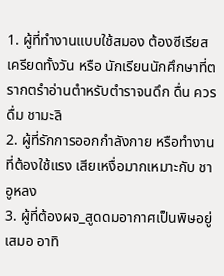1. ผู้ที่ทำงานแบบใช้สมอง ต้องซีเรียสเครียดทั้งวัน หรือ นักเรียนนักศึกษาที่ตรากตรำอ่านตำหรับตำราจนดึก ดื่น ควรดื่ม ชามะลิ
2. ผู้ที่รักการออกกำลังกาย หรือทำงานที่ต้องใช้แรง เสียเหงื่อมากเหมาะกับ ชาอูหลง
3. ผู้ที่ต้องผจ_สูดดมอากาศเป็นพิษอยู่เสมอ อาทิ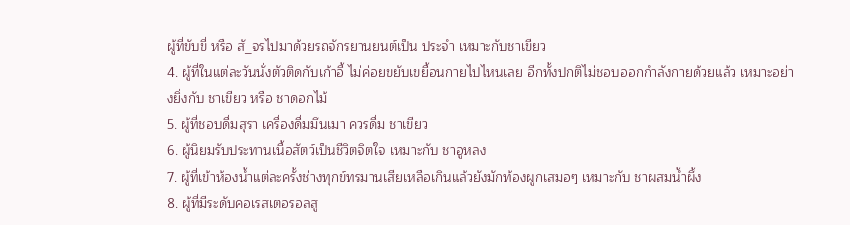ผู้ที่ขับขี่ หรือ สั_จรไปมาด้วยรถจักรยานยนต์เป็น ประจำ เหมาะกับชาเขียว
4. ผู้ที่ในแต่ละวันนั่งตัวติดกับเก้าอี้ ไม่ค่อยขยับเขยื้อนกายไปไหนเลย อีกทั้งปกติไม่ชอบออกกำลังกายด้วยแล้ว เหมาะอย่างยิ่งกับ ชาเขียว หรือ ชาดอกไม้
5. ผู้ที่ชอบดื่มสุรา เครื่องดื่มมึนเมา ควรดื่ม ชาเขียว
6. ผู้นิยมรับประทานเนื้อสัตว์เป็นชีวิตจิตใจ เหมาะกับ ชาอูหลง
7. ผู้ที่เข้าห้องน้ำแต่ละครั้งช่างทุกข์ทรมานเสียเหลือเกินแล้วยังมักท้องผูกเสมอๆ เหมาะกับ ชาผสมน้ำผึ้ง
8. ผู้ที่มีระดับคอเรสเตอรอลสู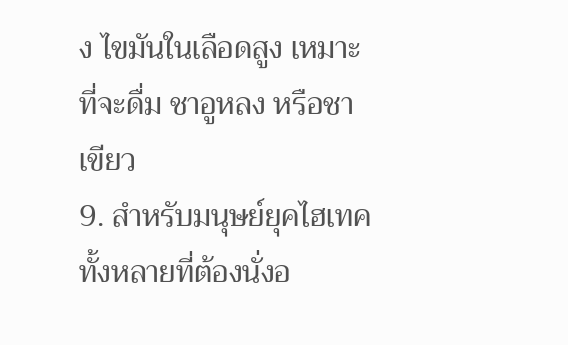ง ไขมันในเลือดสูง เหมาะที่จะดื่ม ชาอูหลง หรือชาเขียว
9. สำหรับมนุษย์ยุคไฮเทคทั้งหลายที่ต้องนั่งอ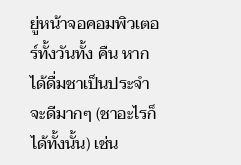ยู่หน้าจอคอมพิวเตอร์ทั้งวันทั้ง คืน หากได้ดื่มชาเป็นประจำจะดีมากๆ (ชาอะไรก็ได้ทั้งนั้น) เช่น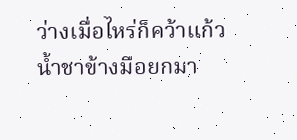ว่างเมื่อไหร่ก็คว้าแก้วน้ำชาข้างมือยกมา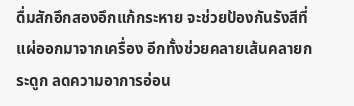ดื่มสักอึกสองอึกแก้กระหาย จะช่วยป้องกันรังสีที่แผ่ออกมาจากเครื่อง อีกทั้งช่วยคลายเส้นคลายกระดูก ลดความอาการอ่อน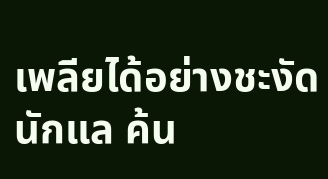เพลียได้อย่างชะงัดนักแล ค้น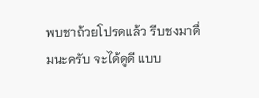พบชาถ้วยโปรดแล้ว รีบชงมาดื่มนะครับ จะได้ดูดี แบบ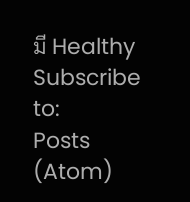มี Healthy
Subscribe to:
Posts (Atom)